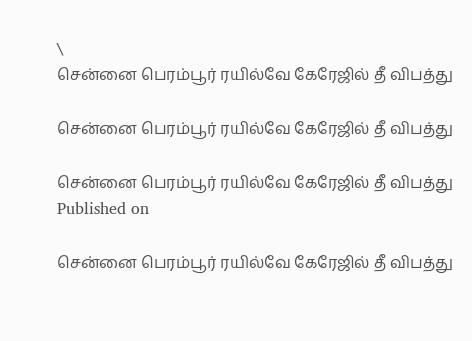\
சென்னை பெரம்பூர் ரயில்வே கேரேஜில் தீ விபத்து

சென்னை பெரம்பூர் ரயில்வே கேரேஜில் தீ விபத்து

சென்னை பெரம்பூர் ரயில்வே கேரேஜில் தீ விபத்து
Published on

சென்னை பெரம்பூர் ரயில்வே கேரேஜில் தீ விபத்து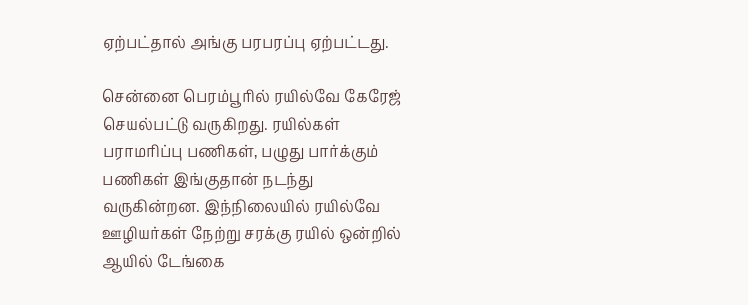ஏற்பட்தால் அங்கு பரபரப்பு ஏற்பட்டது.

சென்னை பெரம்பூரில் ரயில்வே கேரேஜ் செயல்பட்டு வருகிறது. ரயில்கள் பராமரிப்பு பணிகள், பழுது பார்க்கும் பணிகள் இங்குதான் நடந்து வருகின்றன. இந்நிலையில் ரயில்வே ஊழியர்கள் நேற்று சரக்கு ரயில் ஒன்றில் ஆயில் டேங்கை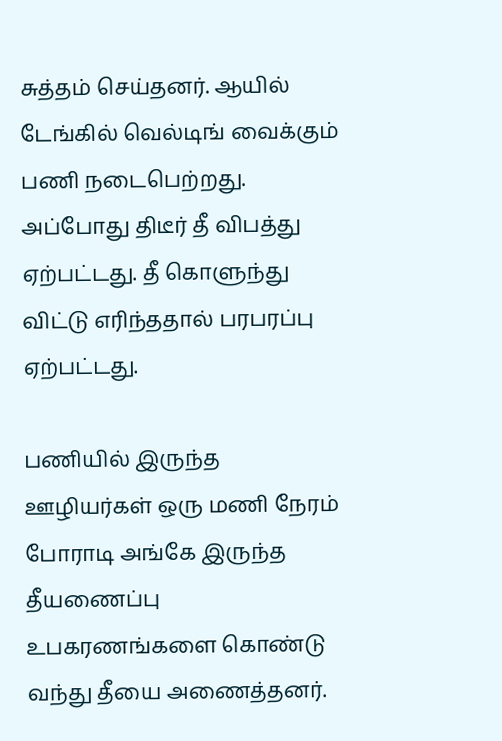சுத்தம் செய்தனர். ஆயில் டேங்கில் வெல்டிங் வைக்கும் பணி நடைபெற்றது. அப்போது திடீர் தீ விபத்து ஏற்பட்டது. தீ கொளுந்து விட்டு எரிந்ததால் பரபரப்பு ஏற்பட்டது.

பணியில் இருந்த ஊழியர்கள் ஒரு மணி நேரம் போராடி அங்கே இருந்த தீயணைப்பு உபகரணங்களை கொண்டு வந்து தீயை அணைத்தனர்.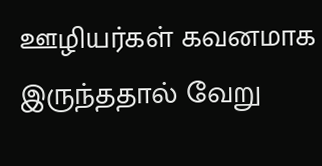ஊழியர்கள் கவனமாக இருந்ததால் வேறு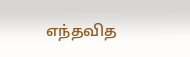எந்தவித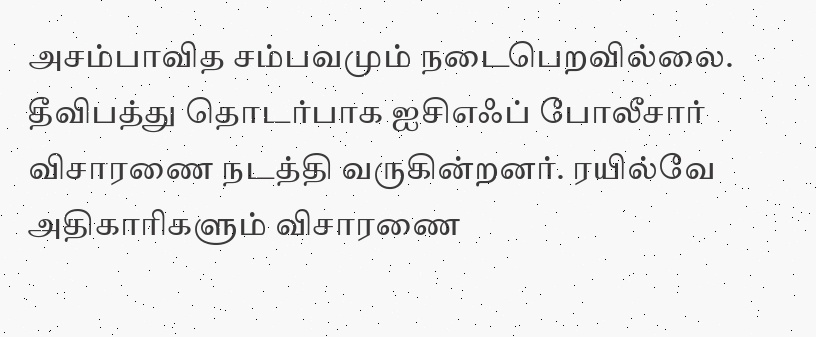அசம்பாவித சம்பவமும் நடைபெறவில்லை. தீவிபத்து தொடர்பாக ஐசிஎஃப் போலீசார் விசாரணை நடத்தி வருகின்றனர். ரயில்வே அதிகாரிகளும் விசாரணை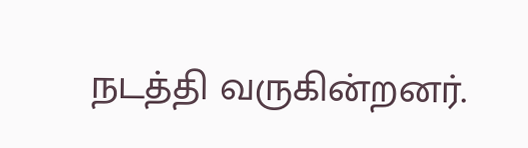நடத்தி வருகின்றனர்.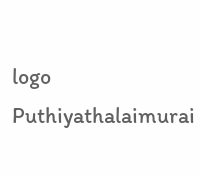logo
Puthiyathalaimurai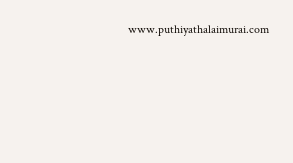www.puthiyathalaimurai.com